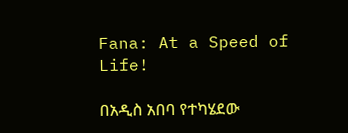Fana: At a Speed of Life!

በአዲስ አበባ የተካሄደው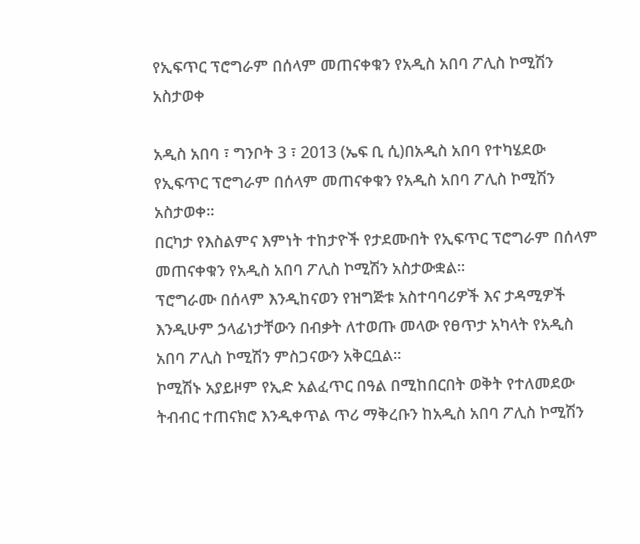የኢፍጥር ፕሮግራም በሰላም መጠናቀቁን የአዲስ አበባ ፖሊስ ኮሚሽን አስታወቀ

አዲስ አበባ ፣ ግንቦት 3 ፣ 2013 (ኤፍ ቢ ሲ)በአዲስ አበባ የተካሄደው የኢፍጥር ፕሮግራም በሰላም መጠናቀቁን የአዲስ አበባ ፖሊስ ኮሚሽን አስታወቀ፡፡
በርካታ የእስልምና እምነት ተከታዮች የታደሙበት የኢፍጥር ፕሮግራም በሰላም መጠናቀቁን የአዲስ አበባ ፖሊስ ኮሚሽን አስታውቋል፡፡
ፕሮግራሙ በሰላም እንዲከናወን የዝግጅቱ አስተባባሪዎች እና ታዳሚዎች እንዲሁም ኃላፊነታቸውን በብቃት ለተወጡ መላው የፀጥታ አካላት የአዲስ አበባ ፖሊስ ኮሚሽን ምስጋናውን አቅርቧል።
ኮሚሽኑ አያይዞም የኢድ አልፈጥር በዓል በሚከበርበት ወቅት የተለመደው ትብብር ተጠናክሮ እንዲቀጥል ጥሪ ማቅረቡን ከአዲስ አበባ ፖሊስ ኮሚሽን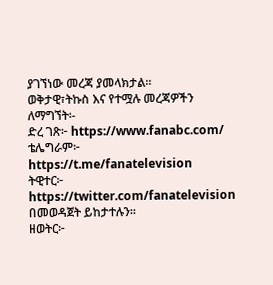ያገኘነው መረጃ ያመላክታል።
ወቅታዊ፣ትኩስ እና የተሟሉ መረጃዎችን ለማግኘት፡-
ድረ ገጽ፦ https://www.fanabc.com/
ቴሌግራም፦ https://t.me/fanatelevision
ትዊተር፦ https://twitter.com/fanatelevision በመወዳጀት ይከታተሉን፡፡
ዘወትር፦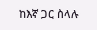ከእኛ ጋር ስላሉ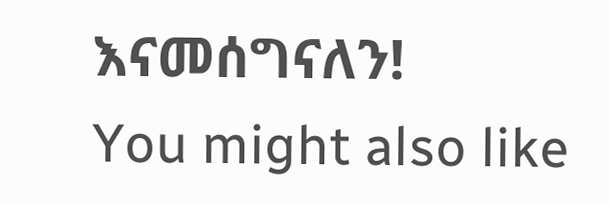እናመሰግናለን!
You might also like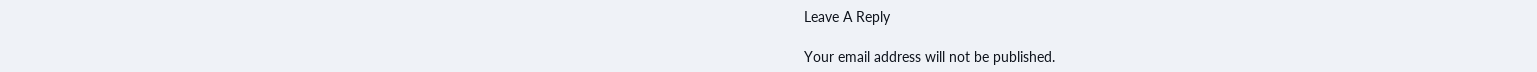Leave A Reply

Your email address will not be published.